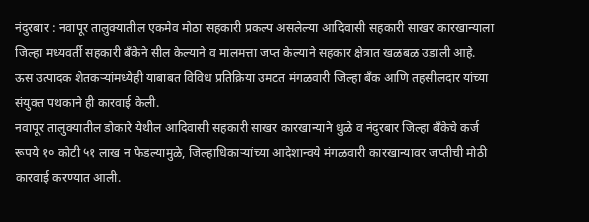नंदुरबार : नवापूर तालुक्यातील एकमेव मोठा सहकारी प्रकल्प असलेल्या आदिवासी सहकारी साखर कारखान्याला जिल्हा मध्यवर्ती सहकारी बँकेने सील केल्याने व मालमत्ता जप्त केल्याने सहकार क्षेत्रात खळबळ उडाली आहे. ऊस उत्पादक शेतकऱ्यांमध्येही याबाबत विविध प्रतिक्रिया उमटत मंगळवारी जिल्हा बँक आणि तहसीलदार यांच्या संयुक्त पथकाने ही कारवाई केली.
नवापूर तालुक्यातील डोकारे येथील आदिवासी सहकारी साखर कारखान्याने धुळे व नंदुरबार जिल्हा बँकेचे कर्ज रूपये १० कोटी ५१ लाख न फेडल्यामुळे, जिल्हाधिकाऱ्यांच्या आदेशान्वये मंगळवारी कारखान्यावर जप्तीची मोठी कारवाई करण्यात आली.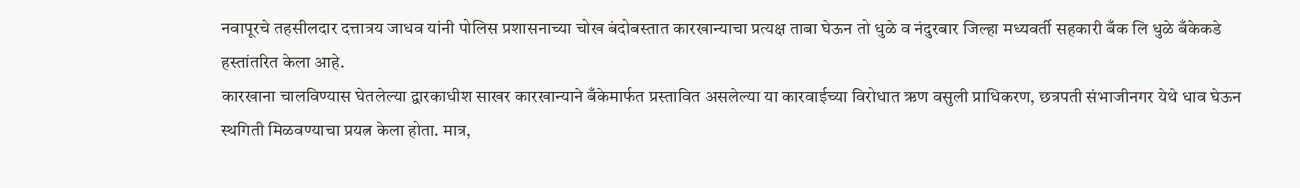नवापूरचे तहसीलदार दत्तात्रय जाधव यांनी पोलिस प्रशासनाच्या चोख बंदोबस्तात कारखान्याचा प्रत्यक्ष ताबा घेऊन तो धुळे व नंदुरबार जिल्हा मध्यवर्ती सहकारी बँक लि धुळे बँकेकडे हस्तांतरित केला आहे.
कारखाना चालविण्यास घेतलेल्या द्वारकाधीश साखर कारखान्याने बँकेमार्फत प्रस्तावित असलेल्या या कारवाईच्या विरोधात ऋण वसुली प्राधिकरण, छत्रपती संभाजीनगर येथे धाव घेऊन स्थगिती मिळवण्याचा प्रयत्न केला होता. मात्र,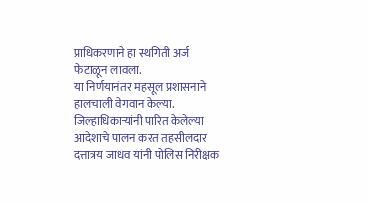प्राधिकरणाने हा स्थगिती अर्ज फेटाळून लावला.
या निर्णयानंतर महसूल प्रशासनाने हालचाली वेगवान केल्या. जिल्हाधिकाऱ्यांनी पारित केलेल्या आदेशाचे पालन करत तहसीलदार दत्तात्रय जाधव यांनी पोलिस निरीक्षक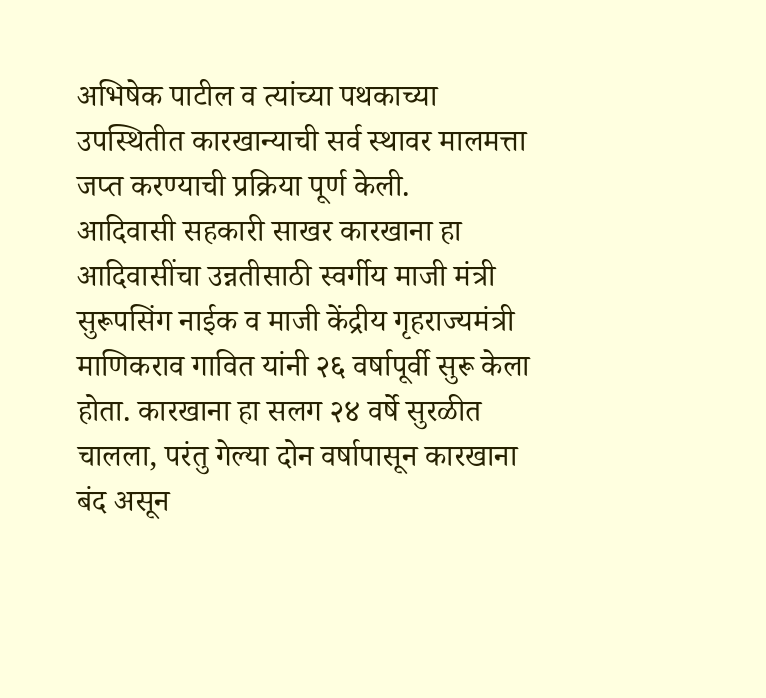अभिषेक पाटील व त्यांच्या पथकाच्या उपस्थितीत कारखान्याची सर्व स्थावर मालमत्ता जप्त करण्याची प्रक्रिया पूर्ण केली.
आदिवासी सहकारी साखर कारखाना हा आदिवासींचा उन्नतीसाठी स्वर्गीय माजी मंत्री सुरूपसिंग नाईक व माजी केंद्रीय गृहराज्यमंत्री माणिकराव गावित यांनी २६ वर्षापूर्वी सुरू केला होता. कारखाना हा सलग २४ वर्षे सुरळीत चालला, परंतु गेल्या दोन वर्षापासून कारखाना बंद असून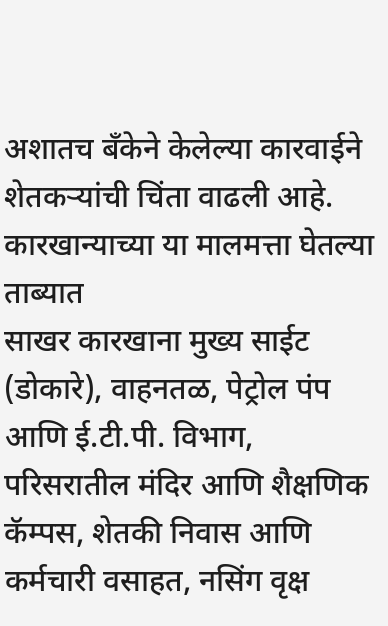अशातच बँकेने केलेल्या कारवाईने शेतकऱ्यांची चिंता वाढली आहे.
कारखान्याच्या या मालमत्ता घेतल्या ताब्यात
साखर कारखाना मुख्य साईट (डोकारे), वाहनतळ, पेट्रोल पंप आणि ई.टी.पी. विभाग, परिसरातील मंदिर आणि शैक्षणिक कॅम्पस, शेतकी निवास आणि कर्मचारी वसाहत, नसिंग वृक्ष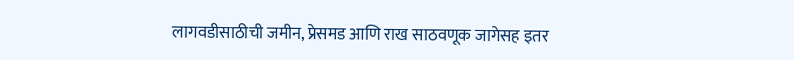लागवडीसाठीची जमीन, प्रेसमड आणि राख साठवणूक जागेसह इतर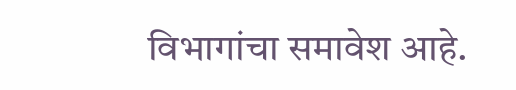विभागांचा समावेश आहे.